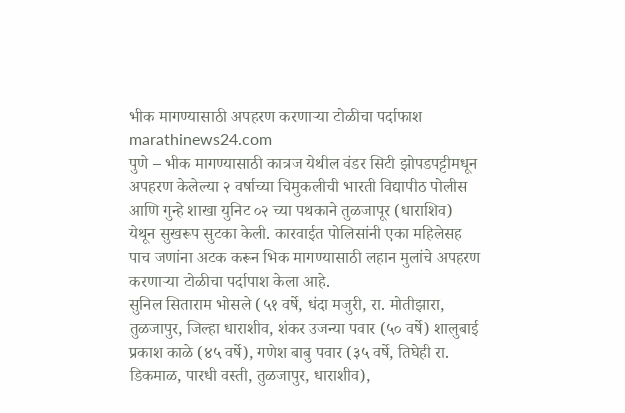भीक मागण्यासाठी अपहरण करणाऱ्या टोळीचा पर्दाफाश
marathinews24.com
पुणे – भीक मागण्यासाठी कात्रज येथील वंडर सिटी झोपडपट्टीमधून अपहरण केलेल्या २ वर्षाच्या चिमुकलीची भारती विद्यापीठ पोलीस आणि गुन्हे शाखा युनिट ०२ च्या पथकाने तुळजापूर (धाराशिव) येथून सुखरूप सुटका केली. कारवाईत पोलिसांनी एका महिलेसह पाच जणांना अटक करून भिक मागण्यासाठी लहान मुलांचे अपहरण करणाऱ्या टोळीचा पर्दापाश केला आहे.
सुनिल सिताराम भोसले (५१ वर्षे, धंदा मजुरी, रा. मोतीझारा, तुळजापुर, जिल्हा धाराशीव, शंकर उजन्या पवार (५० वर्षे) शालुबाई प्रकाश काळे (४५ वर्षे), गणेश बाबु पवार (३५ वर्षे, तिघेही रा. डिकमाळ, पारधी वस्ती, तुळजापुर, धाराशीव),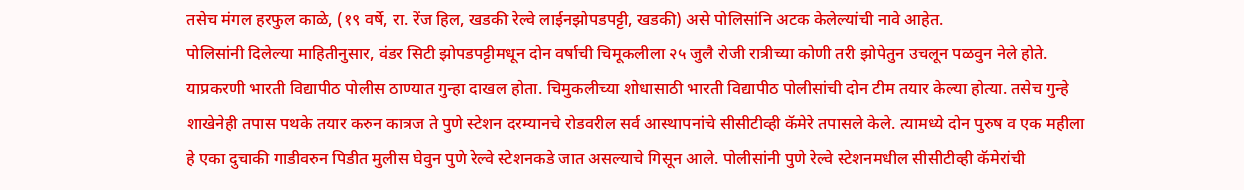तसेच मंगल हरफुल काळे, (१९ वर्षे, रा. रेंज हिल, खडकी रेल्वे लाईनझोपडपट्टी, खडकी) असे पोलिसांनि अटक केलेल्यांची नावे आहेत.
पोलिसांनी दिलेल्या माहितीनुसार, वंडर सिटी झोपडपट्टीमधून दोन वर्षाची चिमूकलीला २५ जुलै रोजी रात्रीच्या कोणी तरी झोपेतुन उचलून पळवुन नेले होते. याप्रकरणी भारती विद्यापीठ पोलीस ठाण्यात गुन्हा दाखल होता. चिमुकलीच्या शोधासाठी भारती विद्यापीठ पोलीसांची दोन टीम तयार केल्या होत्या. तसेच गुन्हे शाखेनेही तपास पथके तयार करुन कात्रज ते पुणे स्टेशन दरम्यानचे रोडवरील सर्व आस्थापनांचे सीसीटीव्ही कॅमेरे तपासले केले. त्यामध्ये दोन पुरुष व एक महीला हे एका दुचाकी गाडीवरुन पिडीत मुलीस घेवुन पुणे रेल्वे स्टेशनकडे जात असल्याचे गिसून आले. पोलीसांनी पुणे रेल्वे स्टेशनमधील सीसीटीव्ही कॅमेरांची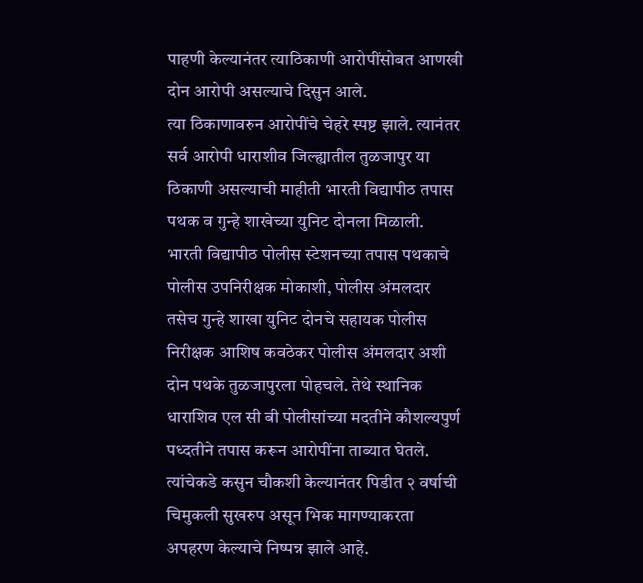पाहणी केल्यानंतर त्याठिकाणी आरोपींसोबत आणखी दोन आरोपी असल्याचे दिसुन आले.
त्या ठिकाणावरुन आरोपींचे चेहरे स्पष्ट झाले. त्यानंतर सर्व आरोपी धाराशीव जिल्ह्यातील तुळजापुर या ठिकाणी असल्याची माहीती भारती विद्यापीठ तपास पथक व गुन्हे शाखेच्या युनिट दोनला मिळाली.
भारती विद्यापीठ पोलीस स्टेशनच्या तपास पथकाचे पोलीस उपनिरीक्षक मोकाशी, पोलीस अंमलदार तसेच गुन्हे शाखा युनिट दोनचे सहायक पोलीस निरीक्षक आशिष कवठेकर पोलीस अंमलदार अशी दोन पथके तुळजापुरला पोहचले. तेथे स्थानिक धाराशिव एल सी बी पोलीसांच्या मदतीने कौशल्यपुर्ण पध्दतीने तपास करून आरोपींना ताब्यात घेतले. त्यांचेकडे कसुन चौकशी केल्यानंतर पिडीत २ वर्षाची चिमुकली सुखरुप असून भिक मागण्याकरता अपहरण केल्याचे निष्पन्न झाले आहे.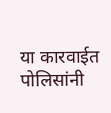या कारवाईत पोलिसांनी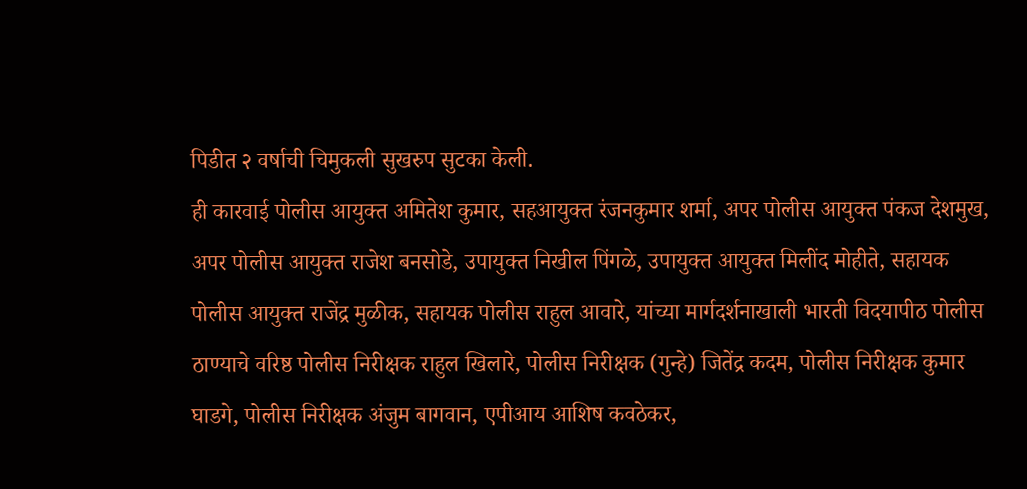पिडीत २ वर्षाची चिमुकली सुखरुप सुटका केली.
ही कारवाई पोलीस आयुक्त अमितेश कुमार, सहआयुक्त रंजनकुमार शर्मा, अपर पोलीस आयुक्त पंकज देशमुख, अपर पोलीस आयुक्त राजेश बनसोडे, उपायुक्त निखील पिंगळे, उपायुक्त आयुक्त मिलींद मोहीते, सहायक पोलीस आयुक्त राजेंद्र मुळीक, सहायक पोलीस राहुल आवारे, यांच्या मार्गदर्शनाखाली भारती विदयापीठ पोलीस ठाण्याचे वरिष्ठ पोलीस निरीक्षक राहुल खिलारे, पोलीस निरीक्षक (गुन्हे) जितेंद्र कदम, पोलीस निरीक्षक कुमार घाडगे, पोलीस निरीक्षक अंजुम बागवान, एपीआय आशिष कवठेकर,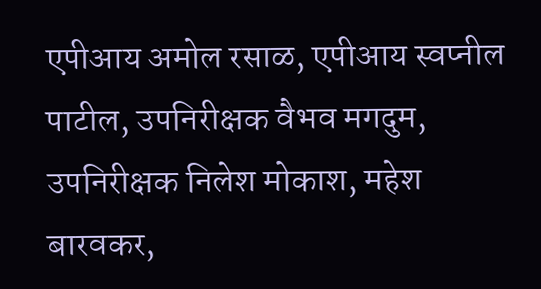एपीआय अमोल रसाळ, एपीआय स्वप्नील पाटील, उपनिरीक्षक वैभव मगदुम, उपनिरीक्षक निलेश मोकाश, महेश बारवकर,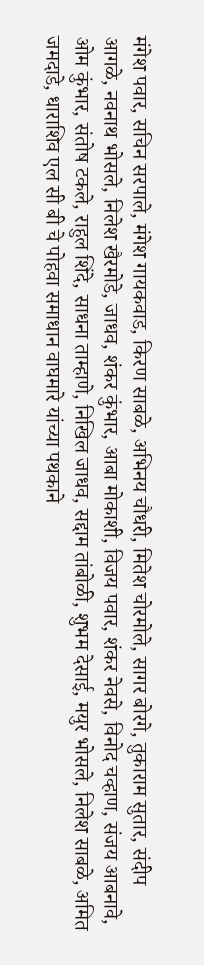मंगेश पवार, सचिन सरपाले, मंगेश गायकवाड, किरण साबळे, अभिनय चौधरी, मितेश चोरमोले, सागर बोरगे, तुकाराम सुतार, संदीप आगळे, नवनाथ भोसले, निलेश खैरमोडे, जाधव, शंकर कुंभार, आबा मोकाशी, विजय पवार, शंकर नेवसे, विनोद चव्हाण, संजय आबनावे, ओम कुंभार, संतोष टकले, राहुल शिंदे, साधना ताम्हाणे, निखिल जाधव, सद्दाम तांबोळी, शुभम देसाई, मयुर भोसले, निलेश साबळे, अमित जमदाडे, धाराशिव एल सी बी चे पोहवा समाधान वाघमारे यांच्या पथकाने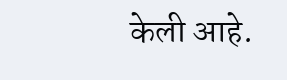केली आहे.